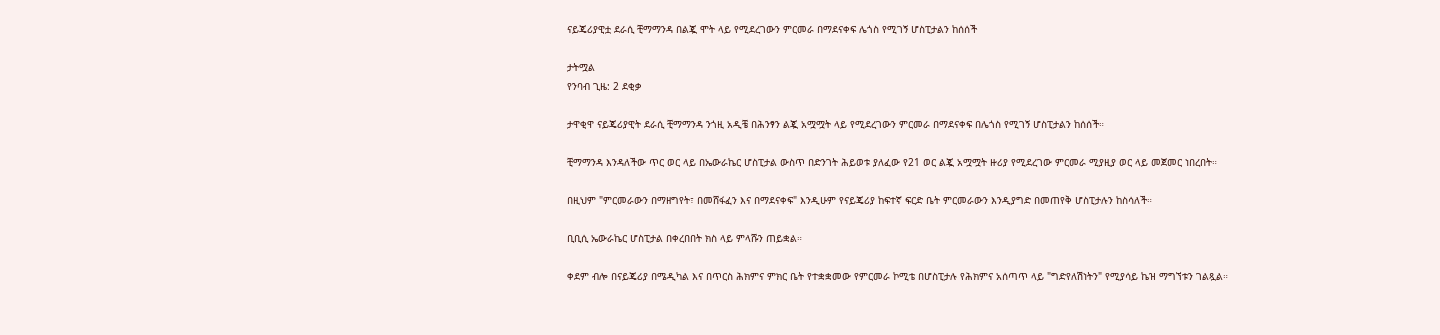ናይጄሪያዊቷ ደራሲ ቺማማንዳ በልጇ ሞት ላይ የሚደረገውን ምርመራ በማደናቀፍ ሌጎስ የሚገኝ ሆስፒታልን ከሰሰች

ታትሟል
የንባብ ጊዜ: 2 ደቂቃ

ታዋቂዋ ናይጄሪያዊት ደራሲ ቺማማንዳ ንጎዚ አዲቼ በሕንፃን ልጇ አሟሟት ላይ የሚደረገውን ምርመራ በማደናቀፍ በሌጎስ የሚገኝ ሆስፒታልን ከሰሰች።

ቺማማንዳ እንዳለችው ጥር ወር ላይ በኤውራኬር ሆስፒታል ውስጥ በድንገት ሕይወቱ ያለፈው የ21 ወር ልጇ አሟሟት ዙሪያ የሚደረገው ምርመራ ሚያዚያ ወር ላይ መጀመር ነበረበት።

በዚህም "ምርመራውን በማዘግየት፣ በመሸፋፈን እና በማደናቀፍ" እንዲሁም የናይጄሪያ ከፍተኛ ፍርድ ቤት ምርመራውን እንዲያግድ በመጠየቅ ሆስፒታሉን ከስሳለች።

ቢቢሲ ኤውራኬር ሆስፒታል በቀረበበት ክስ ላይ ምላሹን ጠይቋል።

ቀደም ብሎ በናይጄሪያ በሜዲካል እና በጥርስ ሕክምና ምክር ቤት የተቋቋመው የምርመራ ኮሚቴ በሆስፒታሉ የሕክምና አሰጣጥ ላይ "ግድየለሽነትን" የሚያሳይ ኬዝ ማግኘቱን ገልጿል።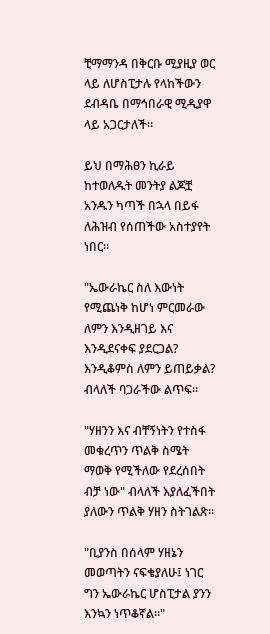ቺማማንዳ በቅርቡ ሚያዚያ ወር ላይ ለሆስፒታሉ የላከችውን ደብዳቤ በማኅበራዊ ሚዲያዋ ላይ አጋርታለች።

ይህ በማሕፀን ኪራይ ከተወለዱት መንትያ ልጆቿ አንዱን ካጣች በኋላ በይፋ ለሕዝብ የሰጠችው አስተያየት ነበር።

"ኤውራኬር ስለ እውነት የሚጨነቅ ከሆነ ምርመራው ለምን እንዲዘገይ እና እንዲደናቀፍ ያደርጋል? እንዲቆምስ ለምን ይጠይቃል? ብላለች ባጋራችው ልጥፍ።

"ሃዘንን እና ብቸኝነትን የተስፋ መቁረጥን ጥልቅ ስሜት ማወቅ የሚችለው የደረሰበት ብቻ ነው" ብላለች እያለፈችበት ያለውን ጥልቅ ሃዘን ስትገልጽ።

"ቢያንስ በሰላም ሃዘኔን መወጣትን ናፍቄያለሁ፤ ነገር ግን ኤውራኬር ሆስፒታል ያንን እንኳን ነጥቆኛል።"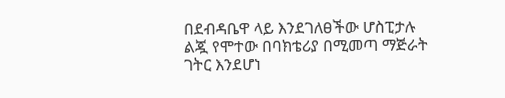በደብዳቤዋ ላይ እንደገለፀችው ሆስፒታሉ ልጇ የሞተው በባክቴሪያ በሚመጣ ማጅራት ገትር እንደሆነ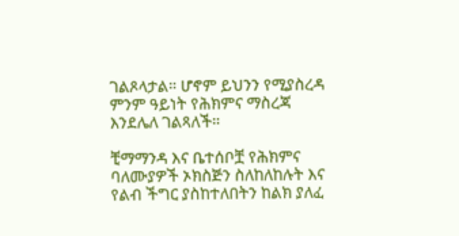ገልጾላታል። ሆኖም ይህንን የሚያስረዳ ምንም ዓይነት የሕክምና ማስረጃ እንደሌለ ገልጻለች።

ቺማማንዳ እና ቤተሰቦቿ የሕክምና ባለሙያዎች ኦክስጅን ስለከለከሉት እና የልብ ችግር ያስከተለበትን ከልክ ያለፈ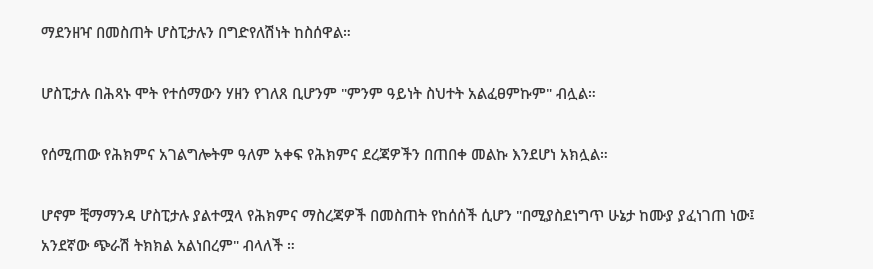ማደንዘዣ በመስጠት ሆስፒታሉን በግድየለሽነት ከስሰዋል።

ሆስፒታሉ በሕጻኑ ሞት የተሰማውን ሃዘን የገለጸ ቢሆንም "ምንም ዓይነት ስህተት አልፈፀምኩም" ብሏል።

የሰሚጠው የሕክምና አገልግሎትም ዓለም አቀፍ የሕክምና ደረጃዎችን በጠበቀ መልኩ እንደሆነ አክሏል።

ሆኖም ቺማማንዳ ሆስፒታሉ ያልተሟላ የሕክምና ማስረጃዎች በመስጠት የከሰሰች ሲሆን "በሚያስደነግጥ ሁኔታ ከሙያ ያፈነገጠ ነው፤ አንደኛው ጭራሽ ትክክል አልነበረም" ብላለች ።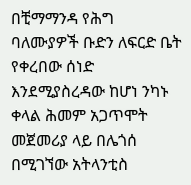በቺማማንዳ የሕግ ባለሙያዎች ቡድን ለፍርድ ቤት የቀረበው ሰነድ እንደሚያስረዳው ከሆነ ንካኑ ቀላል ሕመም አጋጥሞት መጀመሪያ ላይ በሌጎሰ በሚገኘው አትላንቲስ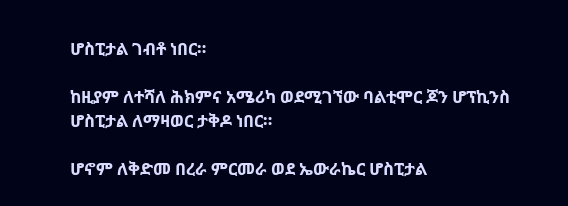ሆስፒታል ገብቶ ነበር።

ከዚያም ለተሻለ ሕክምና አሜሪካ ወደሚገኘው ባልቲሞር ጆን ሆፕኪንስ ሆስፒታል ለማዛወር ታቅዶ ነበር።

ሆኖም ለቅድመ በረራ ምርመራ ወደ ኤውራኬር ሆስፒታል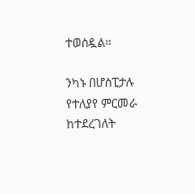ተወስዷል።

ንካኑ በሆስፒታሉ የተለያየ ምርመራ ከተደረገለት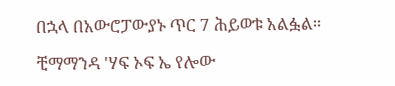በኋላ በአውሮፓውያኑ ጥር 7 ሕይወቱ አልፏል።

ቺማማንዳ 'ሃፍ ኦፍ ኤ የሎው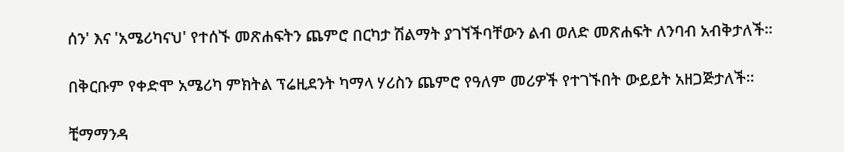ሰን' እና 'አሜሪካናህ' የተሰኙ መጽሐፍትን ጨምሮ በርካታ ሽልማት ያገኘችባቸውን ልብ ወለድ መጽሐፍት ለንባብ አብቅታለች።

በቅርቡም የቀድሞ አሜሪካ ምክትል ፕሬዚደንት ካማላ ሃሪስን ጨምሮ የዓለም መሪዎች የተገኙበት ውይይት አዘጋጅታለች።

ቺማማንዳ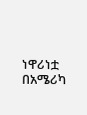ነዋሪነቷ በአሜሪካ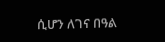ሲሆን ለገና በዓል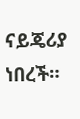ናይጄሪያ ነበረች።